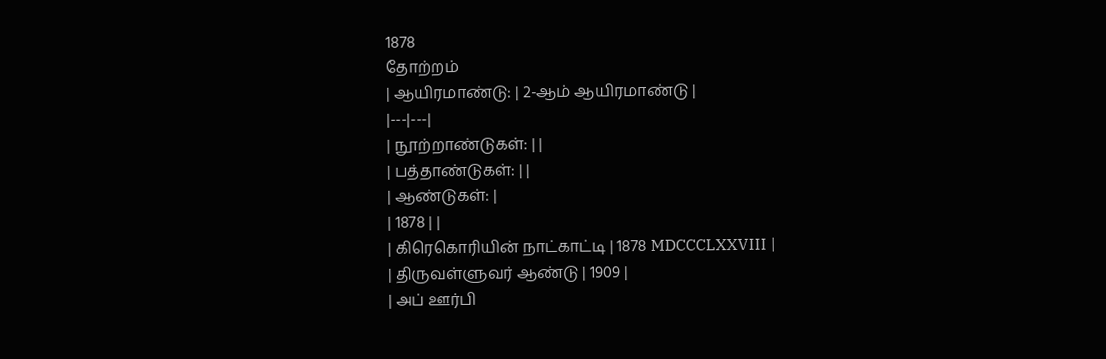1878
தோற்றம்
| ஆயிரமாண்டு: | 2-ஆம் ஆயிரமாண்டு |
|---|---|
| நூற்றாண்டுகள்: | |
| பத்தாண்டுகள்: | |
| ஆண்டுகள்: |
| 1878 | |
| கிரெகொரியின் நாட்காட்டி | 1878 MDCCCLXXVIII |
| திருவள்ளுவர் ஆண்டு | 1909 |
| அப் ஊர்பி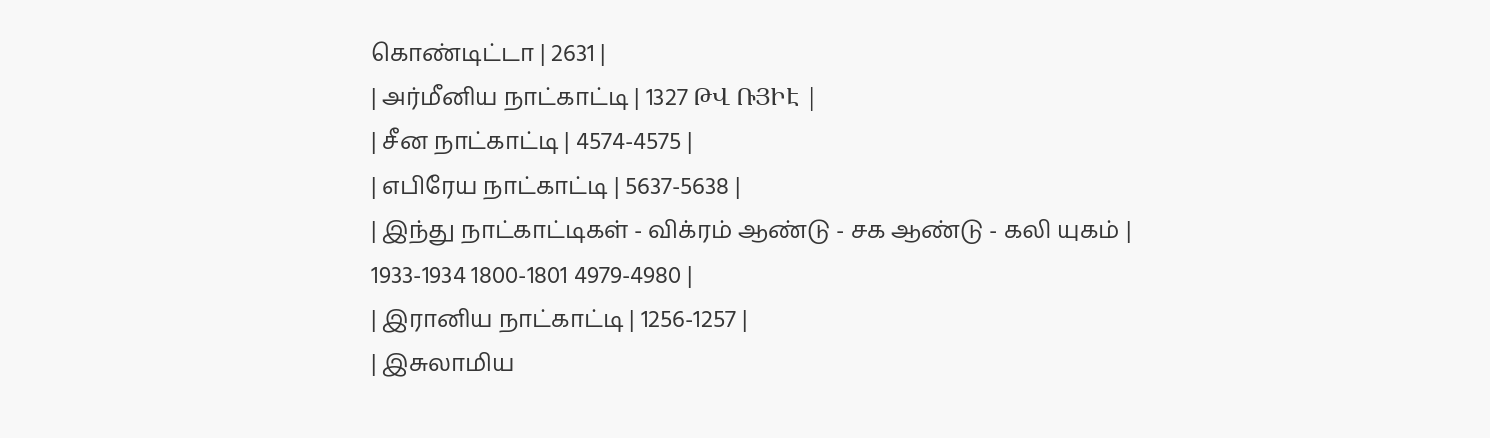கொண்டிட்டா | 2631 |
| அர்மீனிய நாட்காட்டி | 1327 ԹՎ ՌՅԻԷ |
| சீன நாட்காட்டி | 4574-4575 |
| எபிரேய நாட்காட்டி | 5637-5638 |
| இந்து நாட்காட்டிகள் - விக்ரம் ஆண்டு - சக ஆண்டு - கலி யுகம் |
1933-1934 1800-1801 4979-4980 |
| இரானிய நாட்காட்டி | 1256-1257 |
| இசுலாமிய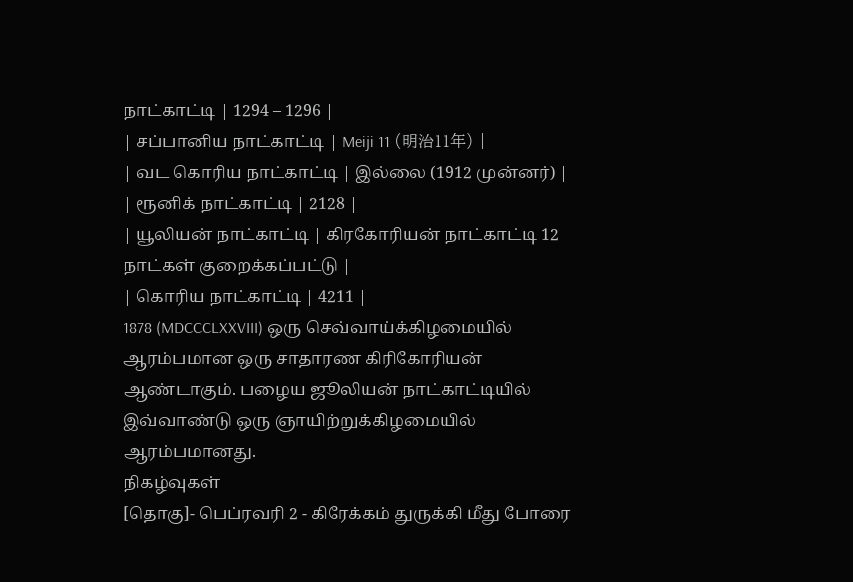நாட்காட்டி | 1294 – 1296 |
| சப்பானிய நாட்காட்டி | Meiji 11 (明治11年) |
| வட கொரிய நாட்காட்டி | இல்லை (1912 முன்னர்) |
| ரூனிக் நாட்காட்டி | 2128 |
| யூலியன் நாட்காட்டி | கிரகோரியன் நாட்காட்டி 12 நாட்கள் குறைக்கப்பட்டு |
| கொரிய நாட்காட்டி | 4211 |
1878 (MDCCCLXXVIII) ஒரு செவ்வாய்க்கிழமையில் ஆரம்பமான ஒரு சாதாரண கிரிகோரியன் ஆண்டாகும். பழைய ஜூலியன் நாட்காட்டியில் இவ்வாண்டு ஒரு ஞாயிற்றுக்கிழமையில் ஆரம்பமானது.
நிகழ்வுகள்
[தொகு]- பெப்ரவரி 2 - கிரேக்கம் துருக்கி மீது போரை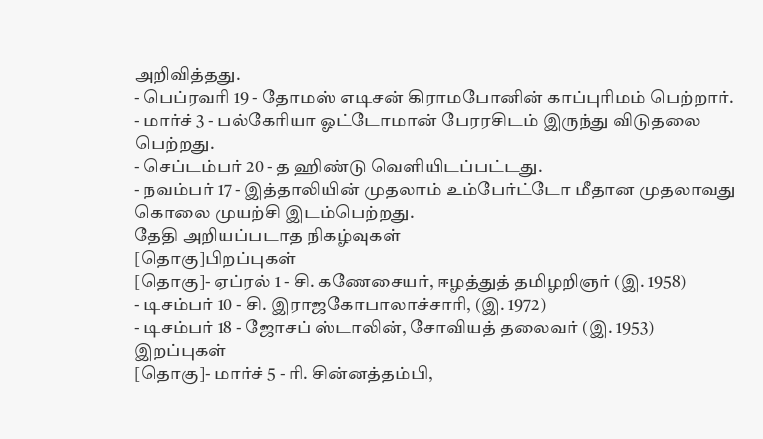அறிவித்தது.
- பெப்ரவரி 19 - தோமஸ் எடிசன் கிராமபோனின் காப்புரிமம் பெற்றார்.
- மார்ச் 3 - பல்கேரியா ஓட்டோமான் பேரரசிடம் இருந்து விடுதலை பெற்றது.
- செப்டம்பர் 20 - த ஹிண்டு வெளியிடப்பட்டது.
- நவம்பர் 17 - இத்தாலியின் முதலாம் உம்பேர்ட்டோ மீதான முதலாவது கொலை முயற்சி இடம்பெற்றது.
தேதி அறியப்படாத நிகழ்வுகள்
[தொகு]பிறப்புகள்
[தொகு]- ஏப்ரல் 1 - சி. கணேசையர், ஈழத்துத் தமிழறிஞர் (இ. 1958)
- டிசம்பர் 10 - சி. இராஜகோபாலாச்சாரி, (இ. 1972)
- டிசம்பர் 18 - ஜோசப் ஸ்டாலின், சோவியத் தலைவர் (இ. 1953)
இறப்புகள்
[தொகு]- மார்ச் 5 - ரி. சின்னத்தம்பி,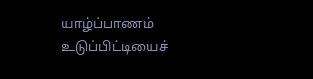யாழ்ப்பாணம் உடுப்பிட்டியைச்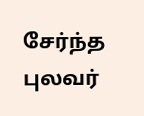சேர்ந்த புலவர்